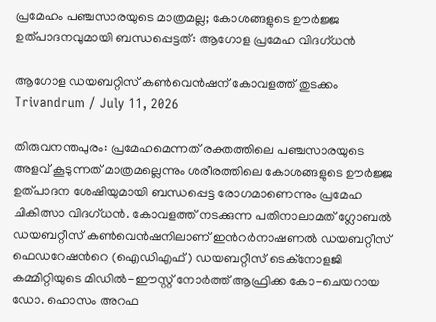പ്രമേഹം പഞ്ചസാരയുടെ മാത്രമല്ല; കോശങ്ങളുടെ ഊര്‍ജ്ജ ഉത്പാദനവുമായി ബന്ധപ്പെട്ടത്: ആഗോള പ്രമേഹ വിദഗ്ധന്‍

ആഗോള ഡയബറ്റിസ് കണ്‍വെന്‍ഷന് കോവളത്ത് തുടക്കം
Trivandrum / July 11, 2026

തിരുവനന്തപുരം: പ്രമേഹമെന്നത് രക്തത്തിലെ പഞ്ചസാരയുടെ അളവ് കൂടുന്നത് മാത്രമല്ലെന്നും ശരീരത്തിലെ കോശങ്ങളുടെ ഊര്‍ജ്ജ ഉത്പാദന ശേഷിയുമായി ബന്ധപ്പെട്ട രോഗമാണെന്നും പ്രമേഹ ചികിത്സാ വിദഗ്ധന്‍. കോവളത്ത് നടക്കുന്ന പതിനാലാമത് ഗ്ലോബല്‍ ഡയബറ്റീസ് കണ്‍വെന്‍ഷനിലാണ് ഇന്‍റര്‍നാഷണല്‍ ഡയബറ്റീസ് ഫെഡറേഷന്‍റെ (ഐഡിഎഫ്) ഡയബറ്റീസ് ടെക്നോളജി കമ്മിറ്റിയുടെ മിഡില്‍-ഈസ്റ്റ് നോര്‍ത്ത് ആഫ്രിക്ക കോ-ചെയറായ ഡോ. ഹൊസം അറഫ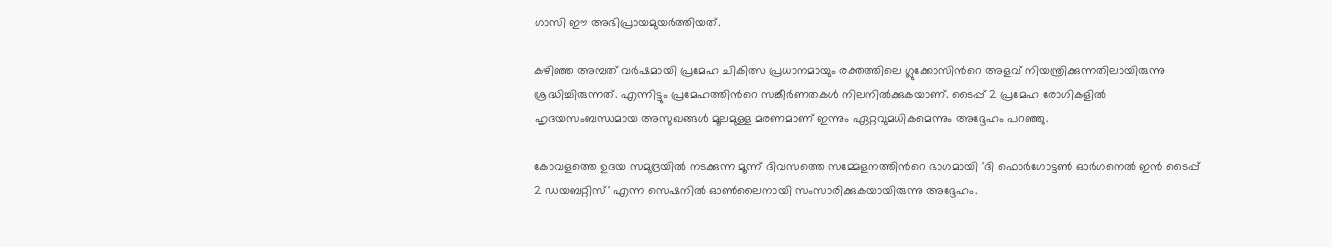ഗാസി ഈ അഭിപ്രായമുയര്‍ത്തിയത്.

കഴിഞ്ഞ അമ്പത് വര്‍ഷമായി പ്രമേഹ ചികിത്സ പ്രധാനമായും രക്തത്തിലെ ഗ്ലുക്കോസിന്‍റെ അളവ് നിയന്ത്രിക്കുന്നതിലായിരുന്നു ശ്രദ്ധിച്ചിരുന്നത്. എന്നിട്ടും പ്രമേഹത്തിന്‍റെ സങ്കീര്‍ണതകള്‍ നിലനില്‍ക്കുകയാണ്. ടൈപ്പ് 2 പ്രമേഹ രോഗികളില്‍ ഹൃദയസംബന്ധമായ അസുഖങ്ങള്‍ മൂലമുള്ള മരണമാണ് ഇന്നും ഏറ്റവുമധികമെന്നും അദ്ദേഹം പറഞ്ഞു.

കോവളത്തെ ഉദയ സമുദ്രയില്‍ നടക്കുന്ന മൂന്ന് ദിവസത്തെ സമ്മേളനത്തിന്‍റെ ഭാഗമായി 'ദി ഫൊര്‍ഗോട്ടണ്‍ ഓര്‍ഗനെല്‍ ഇന്‍ ടൈപ്പ് 2 ഡയബറ്റിസ്' എന്ന സെഷനില്‍ ഓണ്‍ലൈനായി സംസാരിക്കുകയായിരുന്നു അദ്ദേഹം.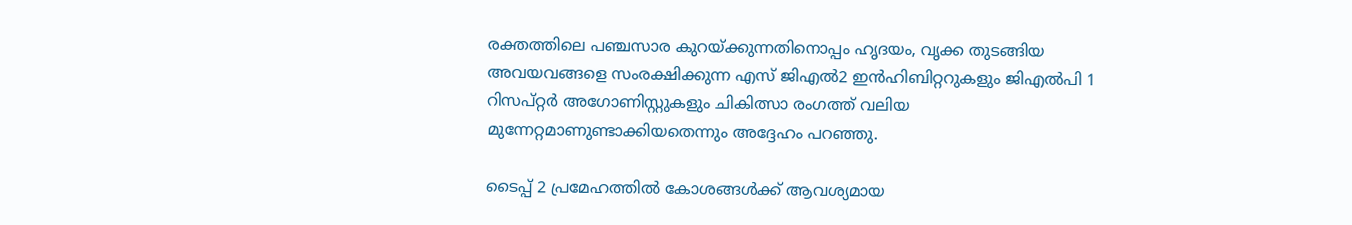രക്തത്തിലെ പഞ്ചസാര കുറയ്ക്കുന്നതിനൊപ്പം ഹൃദയം, വൃക്ക തുടങ്ങിയ അവയവങ്ങളെ സംരക്ഷിക്കുന്ന എസ് ജിഎല്‍2 ഇന്‍ഹിബിറ്ററുകളും ജിഎല്‍പി 1 റിസപ്റ്റര്‍ അഗോണിസ്റ്റുകളും ചികിത്സാ രംഗത്ത് വലിയ മുന്നേറ്റമാണുണ്ടാക്കിയതെന്നും അദ്ദേഹം പറഞ്ഞു.

ടൈപ്പ് 2 പ്രമേഹത്തില്‍ കോശങ്ങള്‍ക്ക് ആവശ്യമായ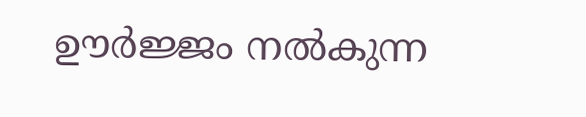ഊര്‍ജ്ജം നല്‍കുന്ന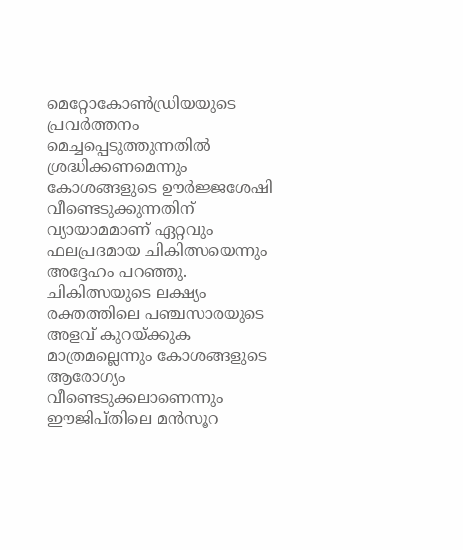മെറ്റോകോണ്‍ഡ്രിയയുടെ പ്രവര്‍ത്തനം മെച്ചപ്പെടുത്തുന്നതില്‍ ശ്രദ്ധിക്കണമെന്നും കോശങ്ങളുടെ ഊര്‍ജ്ജശേഷി വീണ്ടെടുക്കുന്നതിന് വ്യായാമമാണ് ഏറ്റവും ഫലപ്രദമായ ചികിത്സയെന്നും അദ്ദേഹം പറഞ്ഞു. ചികിത്സയുടെ ലക്ഷ്യം രക്തത്തിലെ പഞ്ചസാരയുടെ അളവ് കുറയ്ക്കുക മാത്രമല്ലെന്നും കോശങ്ങളുടെ ആരോഗ്യം വീണ്ടെടുക്കലാണെന്നും ഈജിപ്തിലെ മന്‍സൂറ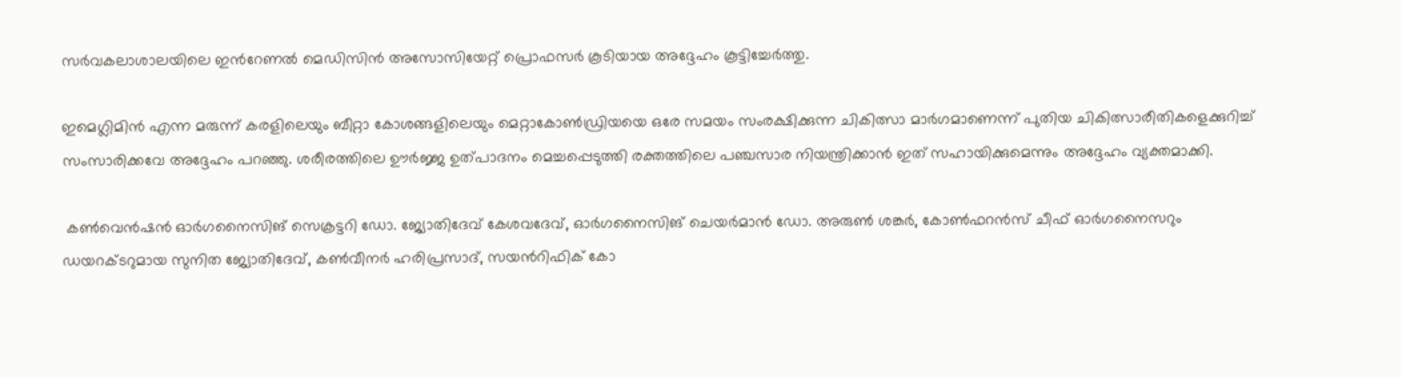സര്‍വകലാശാലയിലെ ഇന്‍റേണല്‍ മെഡിസിന്‍ അസോസിയേറ്റ് പ്രൊഫസര്‍ കൂടിയായ അദ്ദേഹം കൂട്ടിച്ചേര്‍ത്തു.

ഇമെഗ്ലിമിന്‍ എന്ന മരുന്ന് കരളിലെയും ബീറ്റാ കോശങ്ങളിലെയും മെറ്റാകോണ്‍ഡ്രിയയെ ഒരേ സമയം സംരക്ഷിക്കുന്ന ചികിത്സാ മാര്‍ഗമാണെന്ന് പുതിയ ചികിത്സാരീതികളെക്കുറിച്ച് സംസാരിക്കവേ അദ്ദേഹം പറഞ്ഞു. ശരീരത്തിലെ ഊര്‍ജ്ജ ഉത്പാദനം മെച്ചപ്പെടുത്തി രക്തത്തിലെ പഞ്ചസാര നിയന്ത്രിക്കാന്‍ ഇത് സഹായിക്കുമെന്നും അദ്ദേഹം വ്യക്തമാക്കി.

 കണ്‍വെന്‍ഷന്‍ ഓര്‍ഗനൈസിങ് സെക്രട്ടറി ഡോ. ജ്യോതിദേവ് കേശവദേവ്, ഓര്‍ഗനൈസിങ് ചെയര്‍മാന്‍ ഡോ. അരുണ്‍ ശങ്കര്‍, കോണ്‍ഫറന്‍സ് ചീഫ് ഓര്‍ഗനൈസറും ഡയറക്ടറുമായ സുനിത ജ്യോതിദേവ്, കണ്‍വീനര്‍ ഹരിപ്രസാദ്, സയന്‍റിഫിക് കോ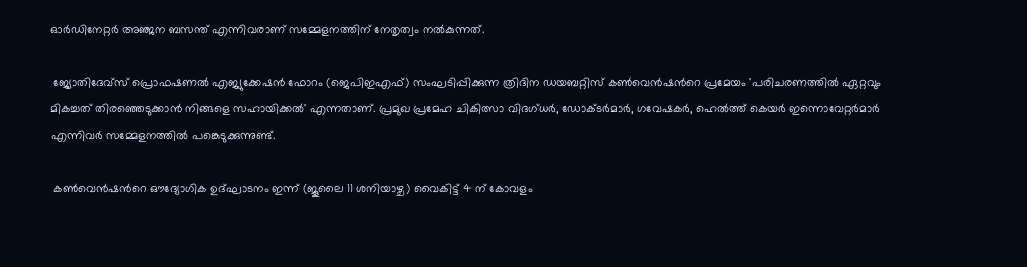ഓര്‍ഡിനേറ്റര്‍ അഞ്ജന ബസന്ത് എന്നിവരാണ് സമ്മേളനത്തിന് നേതൃത്വം നല്‍കുന്നത്.

 ജ്യോതിദേവ്സ് പ്രൊഫഷണല്‍ എജ്യുക്കേഷന്‍ ഫോറം (ജെപിഇഎഫ്) സംഘടിപ്പിക്കുന്ന ത്രിദിന ഡയബറ്റിസ് കണ്‍വെന്‍ഷന്‍റെ പ്രമേയം 'പരിചരണത്തില്‍ ഏറ്റവും മികച്ചത് തിരഞ്ഞെടുക്കാന്‍ നിങ്ങളെ സഹായിക്കല്‍' എന്നതാണ്. പ്രമുഖ പ്രമേഹ ചികിത്സാ വിദഗ്ധര്‍, ഡോക്ടര്‍മാര്‍, ഗവേഷകര്‍, ഹെല്‍ത്ത് കെയര്‍ ഇന്നൊവേറ്റര്‍മാര്‍ എന്നിവര്‍ സമ്മേളനത്തില്‍ പങ്കെടുക്കുന്നുണ്ട്.

 കണ്‍വെന്‍ഷന്‍റെ ഔദ്യോഗിക ഉദ്ഘാടനം ഇന്ന് (ജൂലൈ 11 ശനിയാഴ്ച) വൈകിട്ട് 4 ന് കോവളം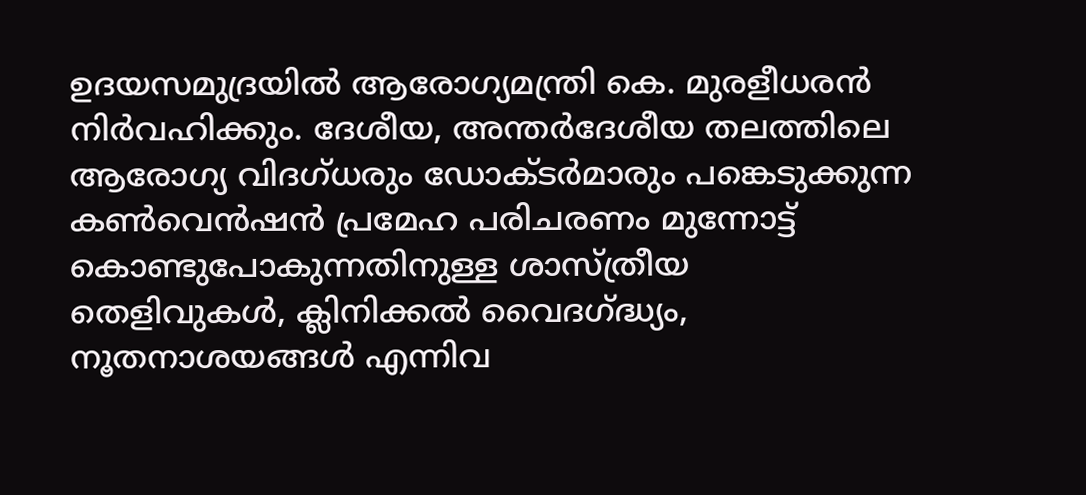ഉദയസമുദ്രയില്‍ ആരോഗ്യമന്ത്രി കെ. മുരളീധരന്‍ നിര്‍വഹിക്കും. ദേശീയ, അന്തര്‍ദേശീയ തലത്തിലെ ആരോഗ്യ വിദഗ്ധരും ഡോക്ടര്‍മാരും പങ്കെടുക്കുന്ന കണ്‍വെന്‍ഷന്‍ പ്രമേഹ പരിചരണം മുന്നോട്ട് കൊണ്ടുപോകുന്നതിനുള്ള ശാസ്ത്രീയ തെളിവുകള്‍, ക്ലിനിക്കല്‍ വൈദഗ്ദ്ധ്യം, നൂതനാശയങ്ങള്‍ എന്നിവ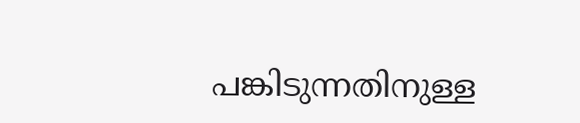പങ്കിടുന്നതിനുള്ള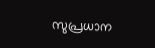സുപ്രധാന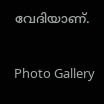വേദിയാണ്.

Photo Gallery